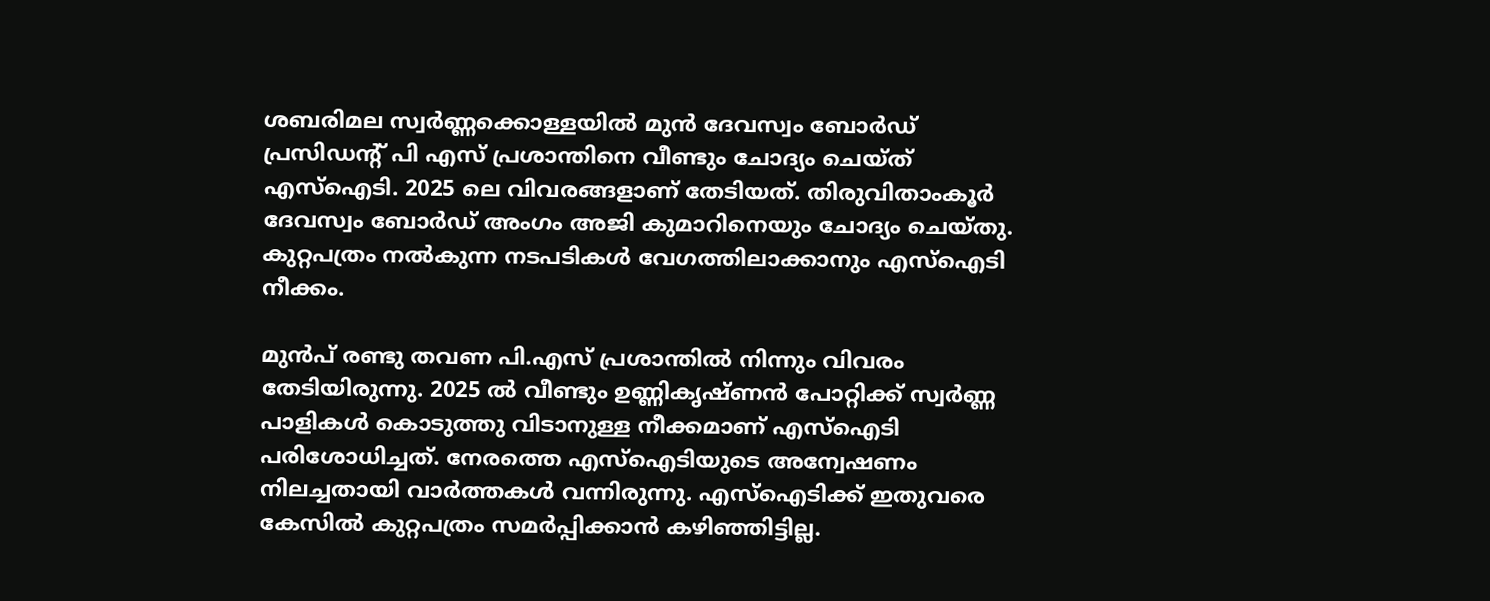ശബരിമല സ്വർണ്ണക്കൊള്ളയിൽ മുൻ ദേവസ്വം ബോർഡ് പ്രസിഡന്റ് പി എസ് പ്രശാന്തിനെ വീണ്ടും ചോദ്യം ചെയ്ത് എസ്ഐടി. 2025 ലെ വിവരങ്ങളാണ് തേടിയത്. തിരുവിതാംകൂർ ദേവസ്വം ബോർഡ് അംഗം അജി കുമാറിനെയും ചോദ്യം ചെയ്തു. കുറ്റപത്രം നൽകുന്ന നടപടികൾ വേഗത്തിലാക്കാനും എസ്ഐടി നീക്കം.

മുൻപ് രണ്ടു തവണ പി.എസ് പ്രശാന്തിൽ നിന്നും വിവരം തേടിയിരുന്നു. 2025 ൽ വീണ്ടും ഉണ്ണികൃഷ്ണൻ പോറ്റിക്ക് സ്വർണ്ണ പാളികൾ കൊടുത്തു വിടാനുള്ള നീക്കമാണ് എസ്ഐടി പരിശോധിച്ചത്. നേരത്തെ എസ്‌ഐടിയുടെ അന്വേഷണം നിലച്ചതായി വാർത്തകൾ വന്നിരുന്നു. എസ്‌ഐടിക്ക് ഇതുവരെ കേസിൽ കുറ്റപത്രം സമർപ്പിക്കാൻ കഴിഞ്ഞിട്ടില്ല.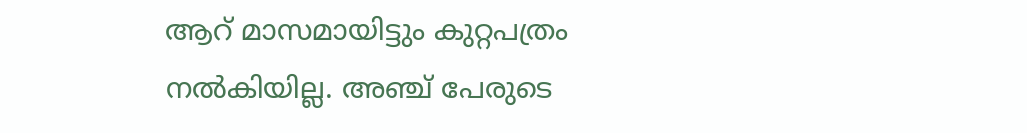ആറ് മാസമായിട്ടും കുറ്റപത്രം നൽകിയില്ല. അഞ്ച് പേരുടെ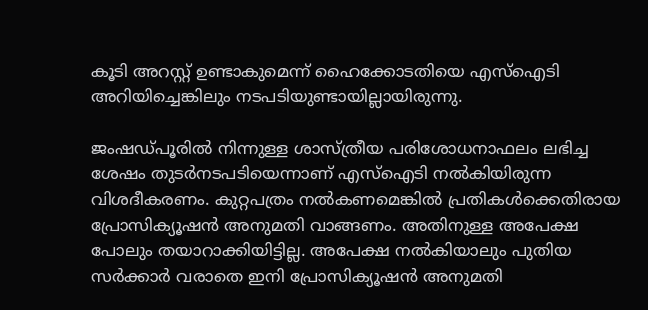കൂടി അറസ്റ്റ് ഉണ്ടാകുമെന്ന് ഹൈക്കോടതിയെ എസ്ഐടി അറിയിച്ചെങ്കിലും നടപടിയുണ്ടായില്ലായിരുന്നു.

ജംഷഡ്പൂരിൽ നിന്നുള്ള ശാസ്ത്രീയ പരിശോധനാഫലം ലഭിച്ച ശേഷം തുടർനടപടിയെന്നാണ് എസ്ഐടി നൽകിയിരുന്ന വിശദീകരണം. കുറ്റപത്രം നൽകണമെങ്കിൽ പ്രതികൾക്കെതിരായ പ്രോസിക്യൂഷൻ അനുമതി വാങ്ങണം. അതിനുള്ള അപേക്ഷ പോലും തയാറാക്കിയിട്ടില്ല. അപേക്ഷ നൽകിയാലും പുതിയ സർക്കാർ വരാതെ ഇനി പ്രോസിക്യൂഷൻ അനുമതി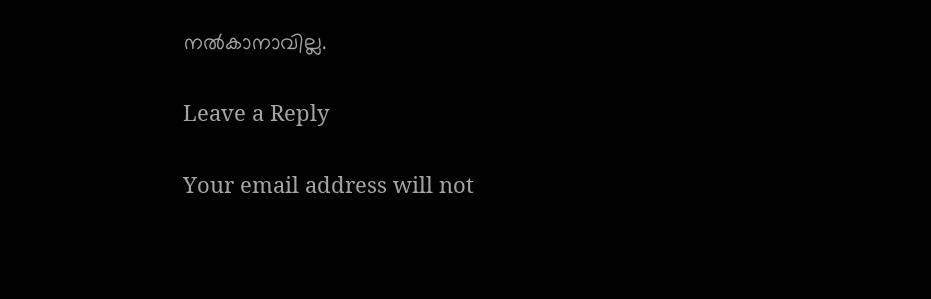നൽകാനാവില്ല.

Leave a Reply

Your email address will not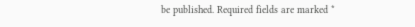be published. Required fields are marked *